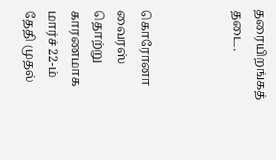தரையிறங்கத் தடை.



கொரோனா வைரஸ் தொற்று காரணமாக மார்ச் 22-ம் தேதி முதல்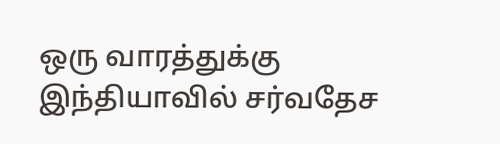ஒரு வாரத்துக்கு இந்தியாவில் சர்வதேச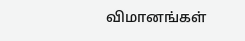விமானங்கள்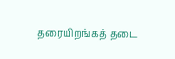தரையிறங்கத் தடை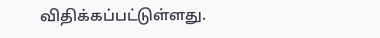விதிக்கப்பட்டுள்ளது.